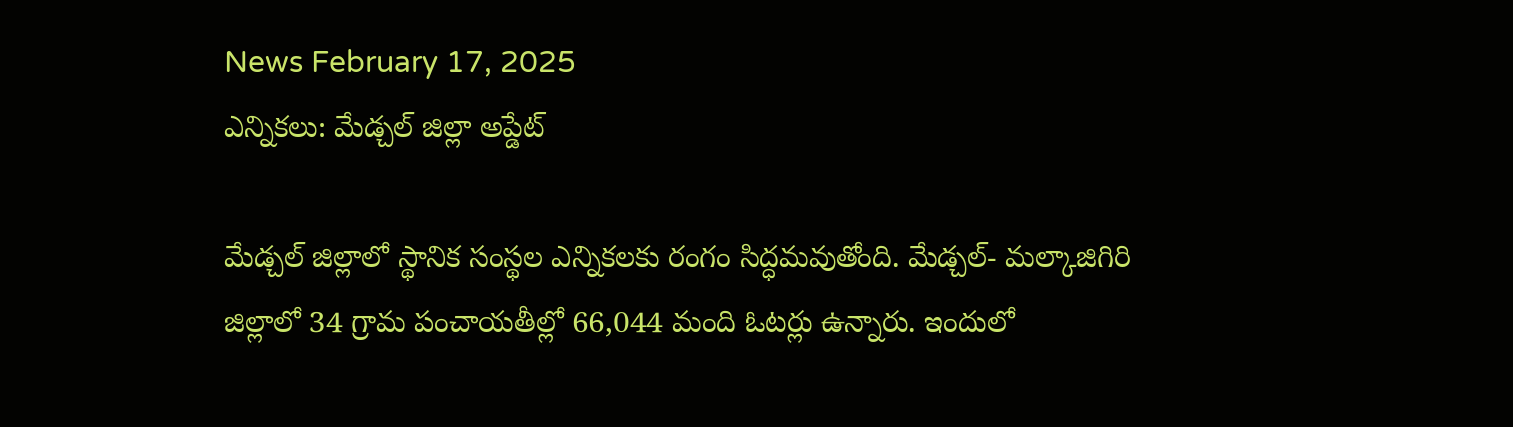News February 17, 2025
ఎన్నికలు: మేడ్చల్ జిల్లా అప్డేట్

మేడ్చల్ జిల్లాలో స్థానిక సంస్థల ఎన్నికలకు రంగం సిద్ధమవుతోంది. మేడ్చల్- మల్కాజిగిరి జిల్లాలో 34 గ్రామ పంచాయతీల్లో 66,044 మంది ఓటర్లు ఉన్నారు. ఇందులో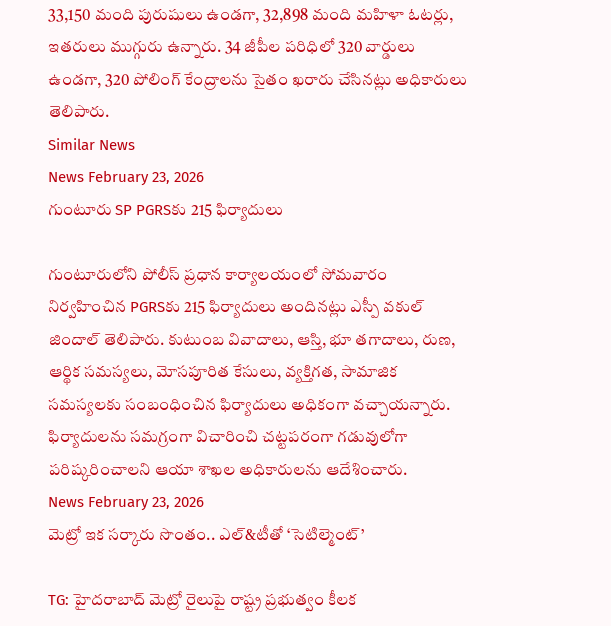33,150 మంది పురుషులు ఉండగా, 32,898 మంది మహిళా ఓటర్లు, ఇతరులు ముగ్గురు ఉన్నారు. 34 జీపీల పరిధిలో 320 వార్డులు ఉండగా, 320 పోలింగ్ కేంద్రాలను సైతం ఖరారు చేసినట్లు అధికారులు తెలిపారు.
Similar News
News February 23, 2026
గుంటూరు SP PGRSకు 215 ఫిర్యాదులు

గుంటూరులోని పోలీస్ ప్రధాన కార్యాలయంలో సోమవారం నిర్వహించిన PGRSకు 215 ఫిర్యాదులు అందినట్లు ఎస్పీ వకుల్ జిందాల్ తెలిపారు. కుటుంబ వివాదాలు, ఆస్తి, భూ తగాదాలు, రుణ, ఆర్థిక సమస్యలు, మోసపూరిత కేసులు, వ్యక్తిగత, సామాజిక సమస్యలకు సంబంధించిన ఫిర్యాదులు అధికంగా వచ్చాయన్నారు. ఫిర్యాదులను సమగ్రంగా విచారించి చట్టపరంగా గడువులోగా పరిష్కరించాలని ఆయా శాఖల అధికారులను ఆదేశించారు.
News February 23, 2026
మెట్రో ఇక సర్కారు సొంతం.. ఎల్&టీతో ‘సెటిల్మెంట్’

TG: హైదరాబాద్ మెట్రో రైలుపై రాష్ట్ర ప్రభుత్వం కీలక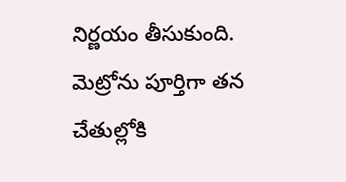నిర్ణయం తీసుకుంది. మెట్రోను పూర్తిగా తన చేతుల్లోకి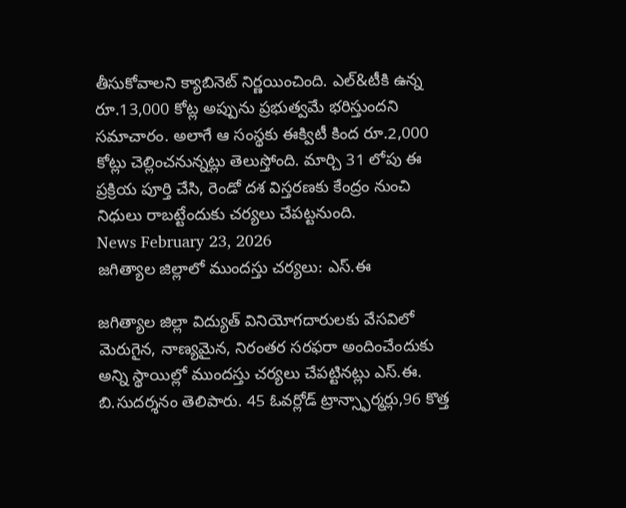తీసుకోవాలని క్యాబినెట్ నిర్ణయించింది. ఎల్&టీకి ఉన్న రూ.13,000 కోట్ల అప్పును ప్రభుత్వమే భరిస్తుందని సమాచారం. అలాగే ఆ సంస్థకు ఈక్విటీ కింద రూ.2,000 కోట్లు చెల్లించనున్నట్లు తెలుస్తోంది. మార్చి 31 లోపు ఈ ప్రక్రియ పూర్తి చేసి, రెండో దశ విస్తరణకు కేంద్రం నుంచి నిధులు రాబట్టేందుకు చర్యలు చేపట్టనుంది.
News February 23, 2026
జగిత్యాల జిల్లాలో ముందస్తు చర్యలు: ఎస్.ఈ

జగిత్యాల జిల్లా విద్యుత్ వినియోగదారులకు వేసవిలో మెరుగైన, నాణ్యమైన, నిరంతర సరఫరా అందించేందుకు అన్ని స్థాయిల్లో ముందస్తు చర్యలు చేపట్టినట్లు ఎస్.ఈ. బి.సుదర్శనం తెలిపారు. 45 ఓవర్లోడ్ ట్రాన్స్ఫార్మర్లు,96 కొత్త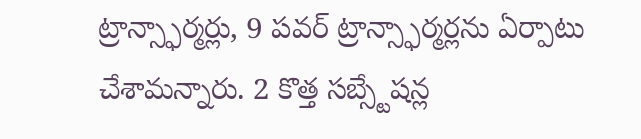ట్రాన్స్ఫార్మర్లు, 9 పవర్ ట్రాన్స్ఫార్మర్లను ఏర్పాటు చేశామన్నారు. 2 కొత్త సబ్స్టేషన్ల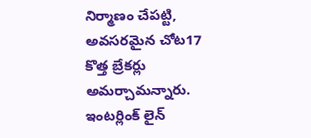నిర్మాణం చేపట్టి, అవసరమైన చోట17 కొత్త బ్రేకర్లు అమర్చామన్నారు. ఇంటర్లింక్ లైన్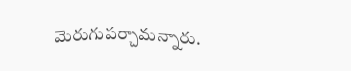మెరుగుపర్చామన్నారు.